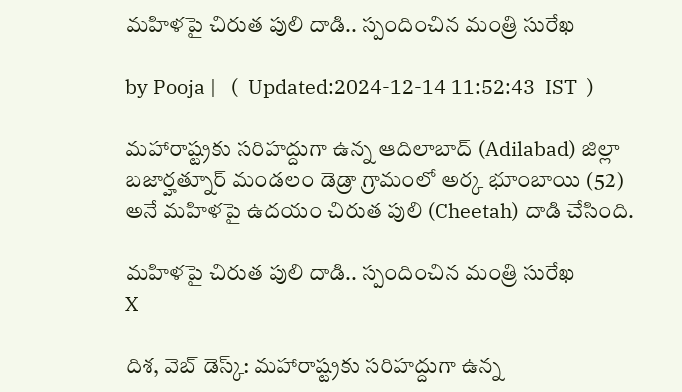మహిళపై చిరుత పులి దాడి.. స్పందించిన మంత్రి సురేఖ

by Pooja |   (  Updated:2024-12-14 11:52:43  IST  )

మహారాష్ట్రకు సరిహద్దుగా ఉన్న ఆదిలాబాద్ (Adilabad) జిల్లా బజార్హత్నూర్ మండలం డెడ్రా గ్రామంలో అర్క భూంబాయి (52) అనే మహిళపై ఉదయం చిరుత పులి (Cheetah) దాడి చేసింది.

మహిళపై చిరుత పులి దాడి.. స్పందించిన మంత్రి సురేఖ
X

దిశ, వెబ్ డెస్క్: మహారాష్ట్రకు సరిహద్దుగా ఉన్న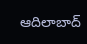ఆదిలాబాద్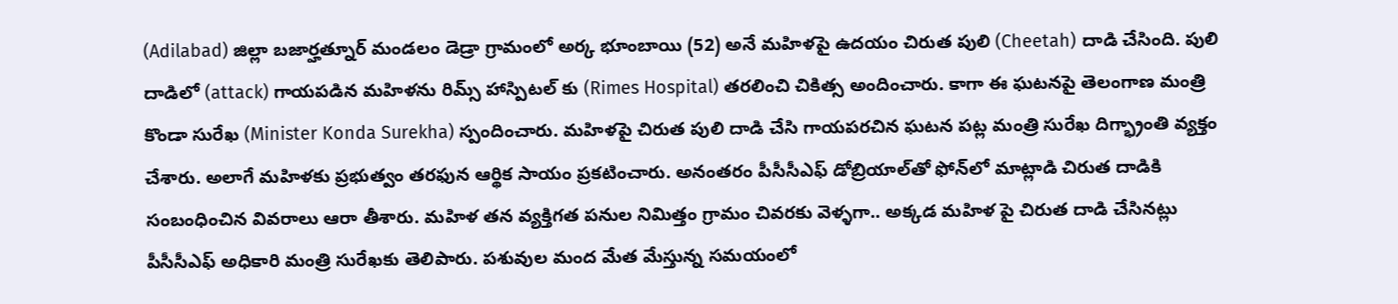(Adilabad) జిల్లా బజార్హత్నూర్ మండలం డెడ్రా గ్రామంలో అర్క భూంబాయి (52) అనే మహిళపై ఉదయం చిరుత పులి (Cheetah) దాడి చేసింది. పులి దాడిలో (attack) గాయపడిన మహిళను రిమ్స్ హాస్పిటల్ కు (Rimes Hospital) తరలించి చికిత్స అందించారు. కాగా ఈ ఘటనపై తెలంగాణ మంత్రి కొండా సురేఖ (Minister Konda Surekha) స్పందించారు. మహిళపై చిరుత పులి దాడి చేసి గాయపరచిన ఘటన పట్ల మంత్రి సురేఖ దిగ్భ్రాంతి వ్యక్తం చేశారు. అలాగే మహిళకు ప్రభుత్వం తరఫున ఆర్థిక సాయం ప్రకటించారు. అనంతరం పీసీసీఎఫ్ డోబ్రియాల్‌తో ఫోన్‌లో మాట్లాడి చిరుత దాడికి సంబంధించిన వివరాలు ఆరా తీశారు. మహిళ తన వ్యక్తిగత పనుల నిమిత్తం గ్రామం చివరకు వెళ్ళగా.. అక్కడ మహిళ పై చిరుత దాడి చేసినట్లు పీసీసీఎఫ్ అధికారి మంత్రి సురేఖకు తెలిపారు. పశువుల మంద మేత మేస్తున్న సమయంలో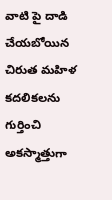వాటి పై దాడి చేయబోయిన చిరుత మహిళ కదలికలను గుర్తించి అకస్మాత్తుగా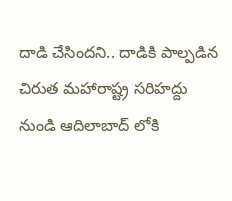దాడి చేసిందని.. దాడికి పాల్పడిన చిరుత మహారాష్ట్ర సరిహద్దు నుండి ఆదిలాబాద్ లోకి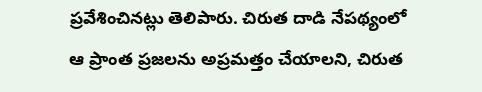ప్రవేశించినట్లు తెలిపారు. చిరుత దాడి నేపథ్యంలో ఆ ప్రాంత ప్రజలను అప్రమత్తం చేయాలని, చిరుత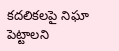కదలికలపై నిఘా పెట్టాలని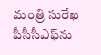మంత్రి సురేఖ పీసీసీఎఫ్‌ను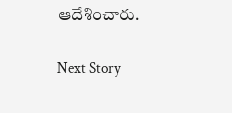ఆదేశించారు.

Next Story